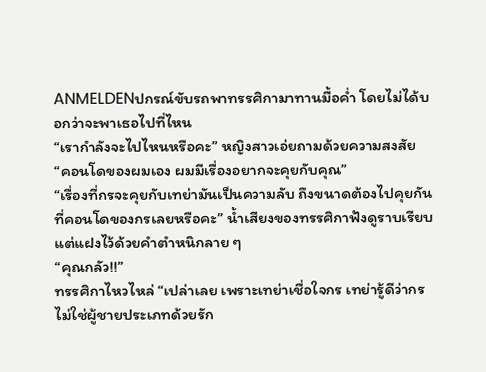ANMELDENปกรณ์ขับรถพาทรรศิกามาทานมื้อค่ำ โดยไม่ได้บอกว่าจะพาเธอไปที่ไหน
“เรากำลังจะไปไหนหรือคะ” หญิงสาวเอ่ยถามด้วยความสงสัย
“คอนโดของผมเอง ผมมีเรื่องอยากจะคุยกับคุณ”
“เรื่องที่กรจะคุยกับเทย่ามันเป็นความลับ ถึงขนาดต้องไปคุยกันที่คอนโดของกรเลยหรือคะ” น้ำเสียงของทรรศิกาฟังดูราบเรียบ แต่แฝงไว้ด้วยคำตำหนิกลาย ๆ
“คุณกลัว!!”
ทรรศิกาไหวไหล่ “เปล่าเลย เพราะเทย่าเชื่อใจกร เทย่ารู้ดีว่ากรไม่ใช่ผู้ชายประเภทด้วยรัก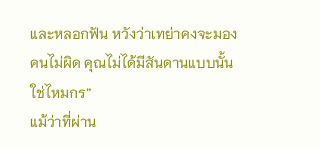และหลอกฟัน หวังว่าเทย่าคงจะมองคนไม่ผิด คุณไม่ได้มีสันดานแบบนั้นใช่ไหมกร”
แม้ว่าที่ผ่าน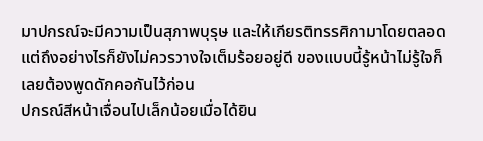มาปกรณ์จะมีความเป็นสุภาพบุรุษ และให้เกียรติทรรศิกามาโดยตลอด แต่ถึงอย่างไรก็ยังไม่ควรวางใจเต็มร้อยอยู่ดี ของแบบนี้รู้หน้าไม่รู้ใจก็เลยต้องพูดดักคอกันไว้ก่อน
ปกรณ์สีหน้าเจื่อนไปเล็กน้อยเมื่อได้ยิน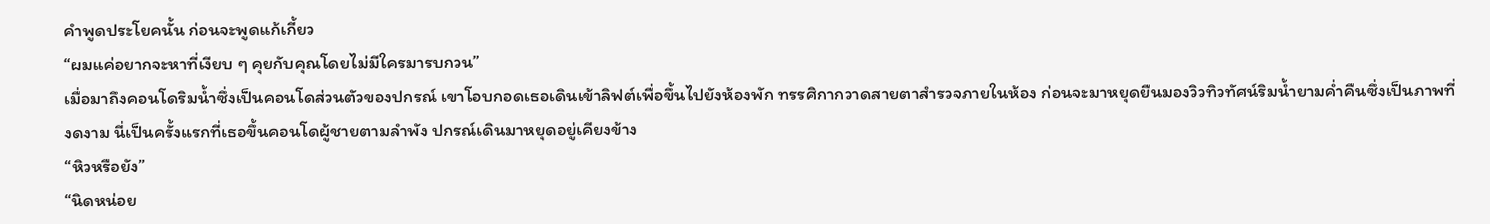คำพูดประโยคนั้น ก่อนจะพูดแก้เกี้ยว
“ผมแค่อยากจะหาที่เงียบ ๆ คุยกับคุณโดยไม่มีใครมารบกวน”
เมื่อมาถึงคอนโดริมน้ำซึ่งเป็นคอนโดส่วนตัวของปกรณ์ เขาโอบกอดเธอเดินเข้าลิฟต์เพื่อขึ้นไปยังห้องพัก ทรรศิกากวาดสายตาสำรวจภายในห้อง ก่อนจะมาหยุดยืนมองวิวทิวทัศน์ริมน้ำยามค่ำคืนซึ่งเป็นภาพที่งดงาม นี่เป็นครั้งแรกที่เธอขึ้นคอนโดผู้ชายตามลำพัง ปกรณ์เดินมาหยุดอยู่เคียงข้าง
“หิวหรือยัง”
“นิดหน่อย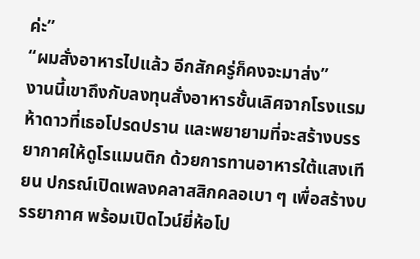ค่ะ”
“ผมสั่งอาหารไปแล้ว อีกสักครู่ก็คงจะมาส่ง”
งานนี้เขาถึงกับลงทุนสั่งอาหารชั้นเลิศจากโรงแรมห้าดาวที่เธอโปรดปราน และพยายามที่จะสร้างบรรยากาศให้ดูโรแมนติก ด้วยการทานอาหารใต้แสงเทียน ปกรณ์เปิดเพลงคลาสสิกคลอเบา ๆ เพื่อสร้างบรรยากาศ พร้อมเปิดไวน์ยี่ห้อโป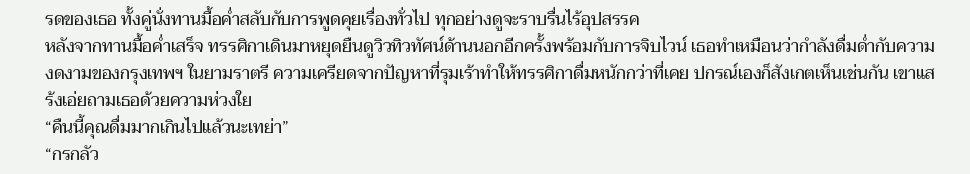รดของเธอ ทั้งคู่นั่งทานมื้อค่ำสลับกับการพูดคุยเรื่องทั่วไป ทุกอย่างดูจะราบรื่นไร้อุปสรรค
หลังจากทานมื้อค่ำเสร็จ ทรรศิกาเดินมาหยุดยืนดูวิวทิวทัศน์ด้านนอกอีกครั้งพร้อมกับการจิบไวน์ เธอทำเหมือนว่ากำลังดื่มด่ำกับความงดงามของกรุงเทพฯ ในยามราตรี ความเครียดจากปัญหาที่รุมเร้าทำให้ทรรศิกาดื่มหนักกว่าที่เคย ปกรณ์เองก็สังเกตเห็นเช่นกัน เขาแสร้งเอ่ยถามเธอด้วยความห่วงใย
“คืนนี้คุณดื่มมากเกินไปแล้วนะเทย่า”
“กรกลัว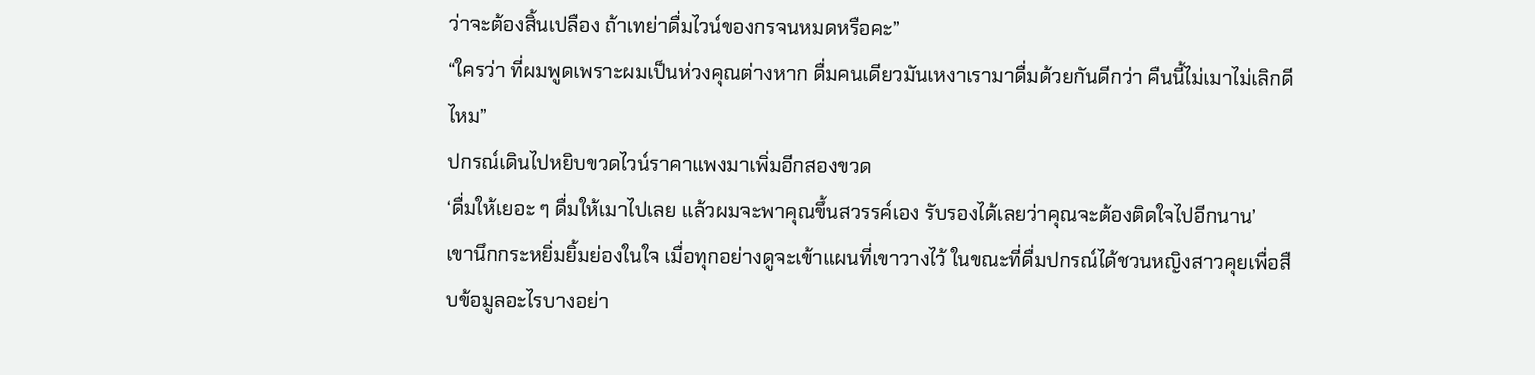ว่าจะต้องสิ้นเปลือง ถ้าเทย่าดื่มไวน์ของกรจนหมดหรือคะ”
“ใครว่า ที่ผมพูดเพราะผมเป็นห่วงคุณต่างหาก ดื่มคนเดียวมันเหงาเรามาดื่มด้วยกันดีกว่า คืนนี้ไม่เมาไม่เลิกดีไหม”
ปกรณ์เดินไปหยิบขวดไวน์ราคาแพงมาเพิ่มอีกสองขวด
‘ดื่มให้เยอะ ๆ ดื่มให้เมาไปเลย แล้วผมจะพาคุณขึ้นสวรรค์เอง รับรองได้เลยว่าคุณจะต้องติดใจไปอีกนาน’
เขานึกกระหยิ่มยิ้มย่องในใจ เมื่อทุกอย่างดูจะเข้าแผนที่เขาวางไว้ ในขณะที่ดื่มปกรณ์ได้ชวนหญิงสาวคุยเพื่อสืบข้อมูลอะไรบางอย่า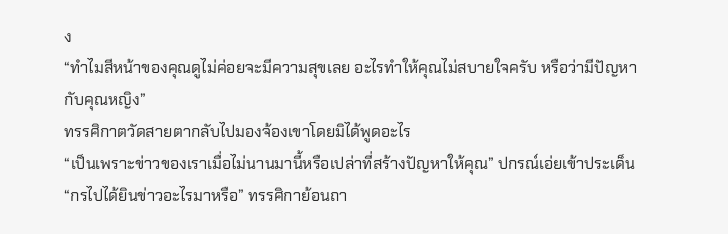ง
“ทำไมสีหน้าของคุณดูไม่ค่อยจะมีความสุขเลย อะไรทำให้คุณไม่สบายใจครับ หรือว่ามีปัญหากับคุณหญิง”
ทรรศิกาตวัดสายตากลับไปมองจ้องเขาโดยมิได้พูดอะไร
“เป็นเพราะข่าวของเราเมื่อไม่นานมานี้หรือเปล่าที่สร้างปัญหาให้คุณ” ปกรณ์เอ่ยเข้าประเด็น
“กรไปได้ยินข่าวอะไรมาหรือ” ทรรศิกาย้อนถา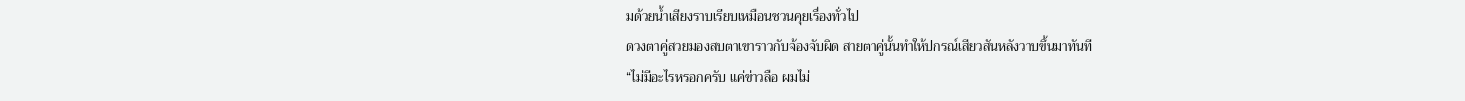มด้วยน้ำเสียงราบเรียบเหมือนชวนคุยเรื่องทั่วไป
ดวงตาคู่สวยมองสบตาเขาราวกับจ้องจับผิด สายตาคู่นั้นทำให้ปกรณ์เสียวสันหลังวาบขึ้นมาทันที
“ไม่มีอะไรหรอกครับ แค่ข่าวลือ ผมไม่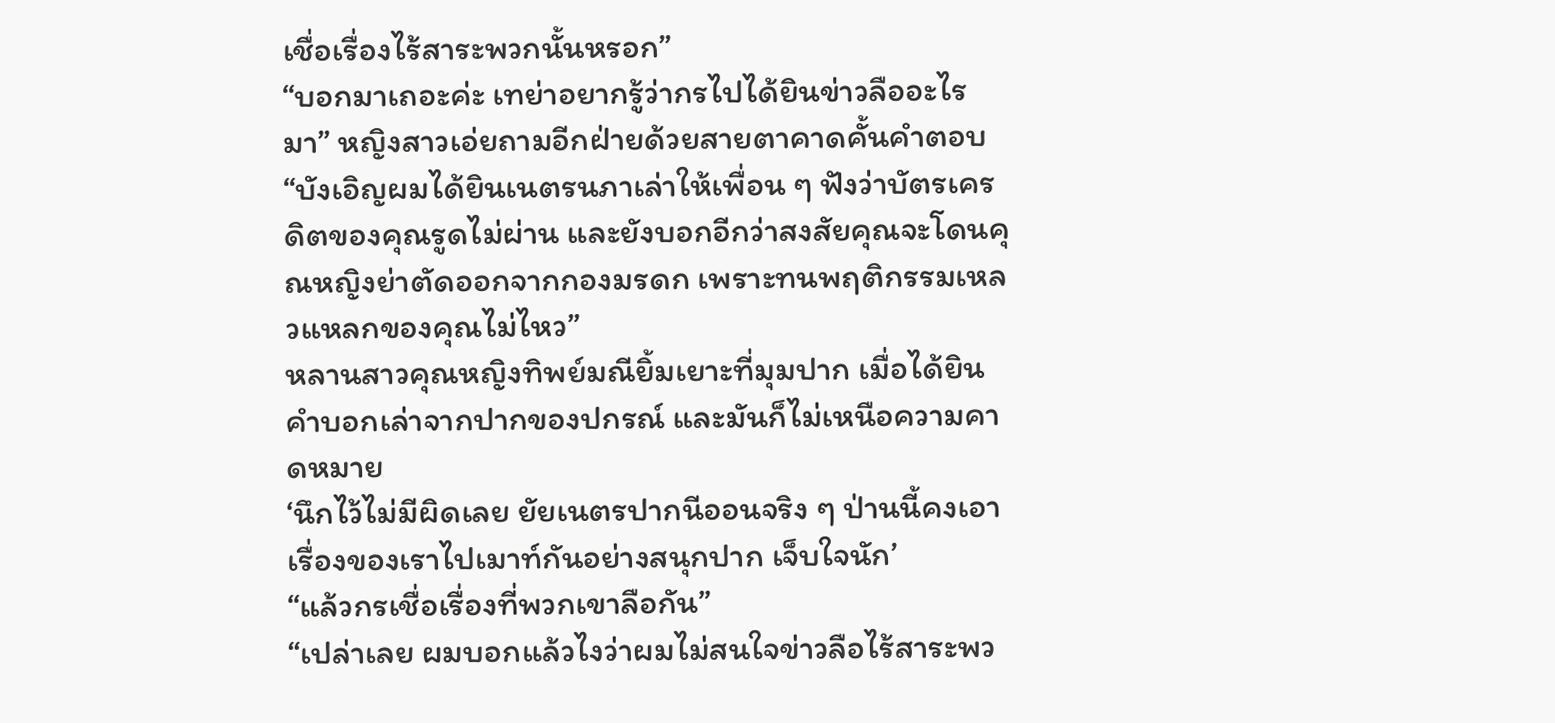เชื่อเรื่องไร้สาระพวกนั้นหรอก”
“บอกมาเถอะค่ะ เทย่าอยากรู้ว่ากรไปได้ยินข่าวลืออะไรมา” หญิงสาวเอ่ยถามอีกฝ่ายด้วยสายตาคาดคั้นคำตอบ
“บังเอิญผมได้ยินเนตรนภาเล่าให้เพื่อน ๆ ฟังว่าบัตรเครดิตของคุณรูดไม่ผ่าน และยังบอกอีกว่าสงสัยคุณจะโดนคุณหญิงย่าตัดออกจากกองมรดก เพราะทนพฤติกรรมเหลวแหลกของคุณไม่ไหว”
หลานสาวคุณหญิงทิพย์มณียิ้มเยาะที่มุมปาก เมื่อได้ยินคำบอกเล่าจากปากของปกรณ์ และมันก็ไม่เหนือความคาดหมาย
‘นึกไว้ไม่มีผิดเลย ยัยเนตรปากนีออนจริง ๆ ป่านนี้คงเอาเรื่องของเราไปเมาท์กันอย่างสนุกปาก เจ็บใจนัก’
“แล้วกรเชื่อเรื่องที่พวกเขาลือกัน”
“เปล่าเลย ผมบอกแล้วไงว่าผมไม่สนใจข่าวลือไร้สาระพว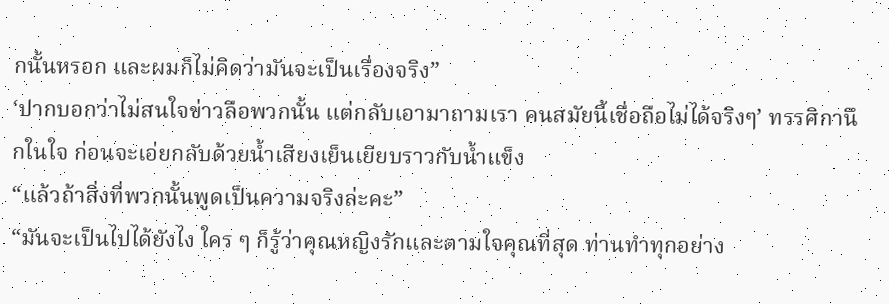กนั้นหรอก และผมก็ไม่คิดว่ามันจะเป็นเรื่องจริง”
‘ปากบอกว่าไม่สนใจข่าวลือพวกนั้น แต่กลับเอามาถามเรา คนสมัยนี้เชื่อถือไม่ได้จริงๆ’ ทรรศิกานึกในใจ ก่อนจะเอ่ยกลับด้วยน้ำเสียงเย็นเยียบราวกับน้ำแข็ง
“แล้วถ้าสิ่งที่พวกนั้นพูดเป็นความจริงล่ะคะ”
“มันจะเป็นไปได้ยังไง ใคร ๆ ก็รู้ว่าคุณหญิงรักและตามใจคุณที่สุด ท่านทำทุกอย่าง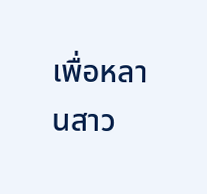เพื่อหลานสาว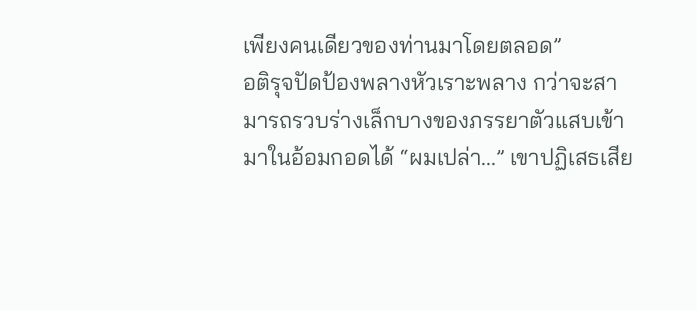เพียงคนเดียวของท่านมาโดยตลอด”
อติรุจปัดป้องพลางหัวเราะพลาง กว่าจะสามารถรวบร่างเล็กบางของภรรยาตัวแสบเข้ามาในอ้อมกอดได้ “ผมเปล่า...” เขาปฏิเสธเสีย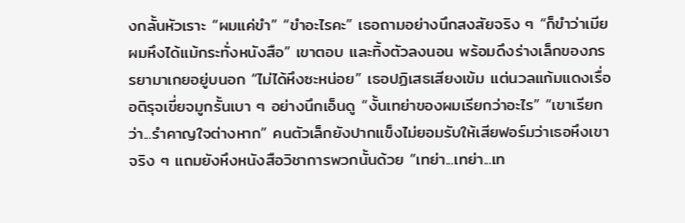งกลั้นหัวเราะ “ผมแค่ขำ” “ขำอะไรคะ” เธอถามอย่างนึกสงสัยจริง ๆ “ก็ขำว่าเมียผมหึงได้แม้กระทั่งหนังสือ” เขาตอบ และทิ้งตัวลงนอน พร้อมดึงร่างเล็กของภรรยามาเกยอยู่บนอก “ไม่ได้หึงซะหน่อย” เธอปฏิเสธเสียงเข้ม แต่นวลแก้มแดงเรื่อ อติรุจเขี่ยจมูกรั้นเบา ๆ อย่างนึกเอ็นดู “งั้นเทย่าของผมเรียกว่าอะไร” “เขาเรียกว่า...รำคาญใจต่างหาก” คนตัวเล็กยังปากแข็งไม่ยอมรับให้เสียฟอร์มว่าเธอหึงเขาจริง ๆ แถมยังหึงหนังสือวิชาการพวกนั้นด้วย “เทย่า...เทย่า...เท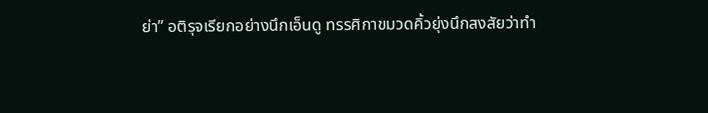ย่า” อติรุจเรียกอย่างนึกเอ็นดู ทรรศิกาขมวดคิ้วยุ่งนึกสงสัยว่าทำ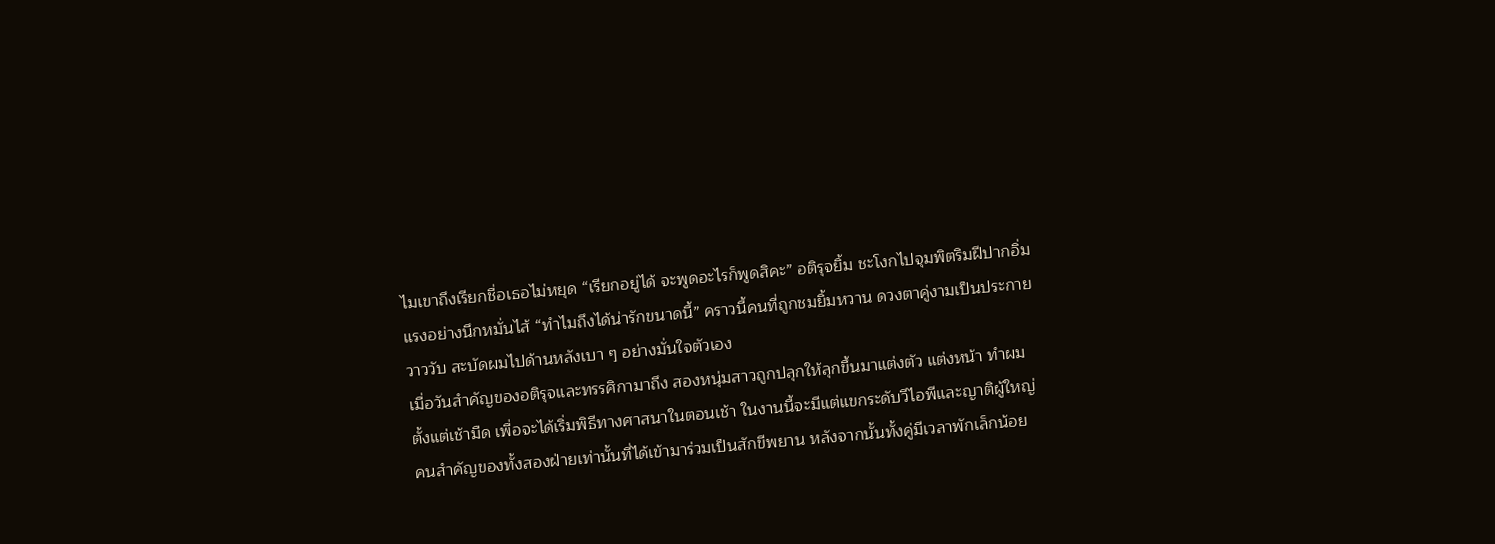ไมเขาถึงเรียกชื่อเธอไม่หยุด “เรียกอยู่ได้ จะพูดอะไรก็พูดสิคะ” อติรุจยิ้ม ชะโงกไปจุมพิตริมฝีปากอิ่มแรงอย่างนึกหมั่นไส้ “ทำไมถึงได้น่ารักขนาดนี้” คราวนี้คนที่ถูกชมยิ้มหวาน ดวงตาคู่งามเป็นประกายวาววับ สะบัดผมไปด้านหลังเบา ๆ อย่างมั่นใจตัวเอง
เมื่อวันสำคัญของอติรุจและทรรศิกามาถึง สองหนุ่มสาวถูกปลุกให้ลุกขึ้นมาแต่งตัว แต่งหน้า ทำผมตั้งแต่เช้ามืด เพื่อจะได้เริ่มพิธีทางศาสนาในตอนเช้า ในงานนี้จะมีแต่แขกระดับวีไอพีและญาติผู้ใหญ่คนสำคัญของทั้งสองฝ่ายเท่านั้นที่ได้เข้ามาร่วมเป็นสักขีพยาน หลังจากนั้นทั้งคู่มีเวลาพักเล็กน้อย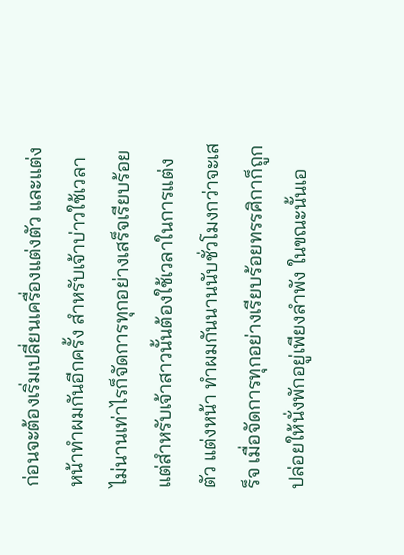ก่อนจะต้องเริ่มเปลี่ยนเครื่องแต่งตัว และแต่งหน้าทำผมกันอีกครั้ง สำหรับเจ้าบ่าวใช้เวลาไม่นานเท่าไรก็จัดการทุกอย่างเสร็จเรียบร้อย แต่สำหรับเจ้าสาวนั้นต้องใช้เวลาในการแต่งตัว แต่งหน้า ทำผมกันนานนับชั่วโมงกว่าจะเสร็จ เมื่อจัดการทุกอย่างเรียบร้อยทรรศิกาก็ถูกปล่อยให้นั่งพักอยู่เพียงลำพัง ในขณะนั้นเอ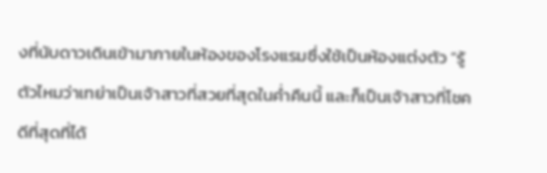งที่นับดาวเดินเข้ามาภายในห้องของโรงแรมซึ่งใช้เป็นห้องแต่งตัว “รู้ตัวไหมว่าเทย่าเป็นเจ้าสาวที่สวยที่สุดในค่ำคืนนี้ และก็เป็นเจ้าสาวที่โชคดีที่สุดที่ได้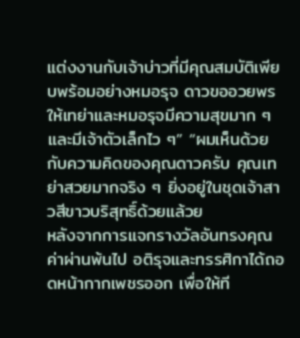แต่งงานกับเจ้าบ่าวที่มีคุณสมบัติเพียบพร้อมอย่างหมอรุจ ดาวขออวยพรให้เทย่าและหมอรุจมีความสุขมาก ๆ และมีเจ้าตัวเล็กไว ๆ” “ผมเห็นด้วยกับความคิดของคุณดาวครับ คุณเทย่าสวยมากจริง ๆ ยิ่งอยู่ในชุดเจ้าสาวสีขาวบริสุทธิ์ด้วยแล้วย
หลังจากการแจกรางวัลอันทรงคุณค่าผ่านพ้นไป อติรุจและทรรศิกาได้ถอดหน้ากากเพชรออก เพื่อให้ที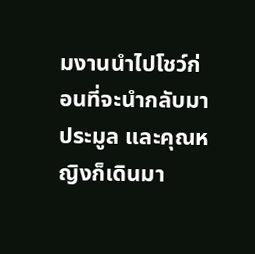มงานนำไปโชว์ก่อนที่จะนำกลับมาประมูล และคุณหญิงก็เดินมา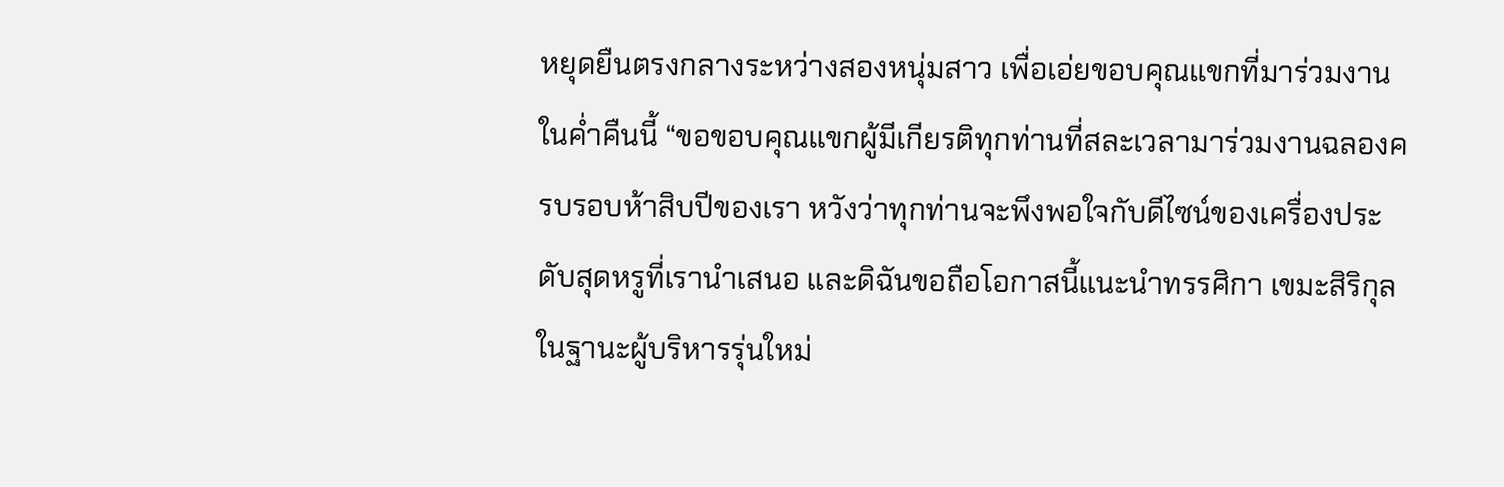หยุดยืนตรงกลางระหว่างสองหนุ่มสาว เพื่อเอ่ยขอบคุณแขกที่มาร่วมงานในค่ำคืนนี้ “ขอขอบคุณแขกผู้มีเกียรติทุกท่านที่สละเวลามาร่วมงานฉลองครบรอบห้าสิบปีของเรา หวังว่าทุกท่านจะพึงพอใจกับดีไซน์ของเครื่องประดับสุดหรูที่เรานำเสนอ และดิฉันขอถือโอกาสนี้แนะนำทรรศิกา เขมะสิริกุล ในฐานะผู้บริหารรุ่นใหม่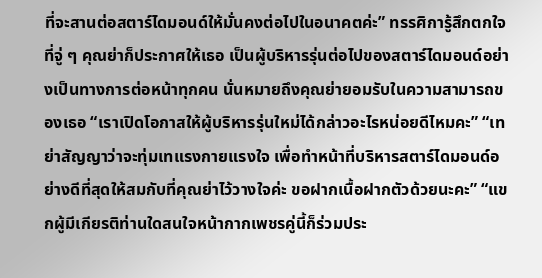ที่จะสานต่อสตาร์ไดมอนด์ให้มั่นคงต่อไปในอนาคตค่ะ” ทรรศิการู้สึกตกใจที่จู่ ๆ คุณย่าก็ประกาศให้เธอ เป็นผู้บริหารรุ่นต่อไปของสตาร์ไดมอนด์อย่างเป็นทางการต่อหน้าทุกคน นั่นหมายถึงคุณย่ายอมรับในความสามารถของเธอ “เราเปิดโอกาสให้ผู้บริหารรุ่นใหม่ได้กล่าวอะไรหน่อยดีไหมคะ” “เทย่าสัญญาว่าจะทุ่มเทแรงกายแรงใจ เพื่อทำหน้าที่บริหารสตาร์ไดมอนด์อย่างดีที่สุดให้สมกับที่คุณย่าไว้วางใจค่ะ ขอฝากเนื้อฝากตัวด้วยนะคะ” “แขกผู้มีเกียรติท่านใดสนใจหน้ากากเพชรคู่นี้ก็ร่วมประ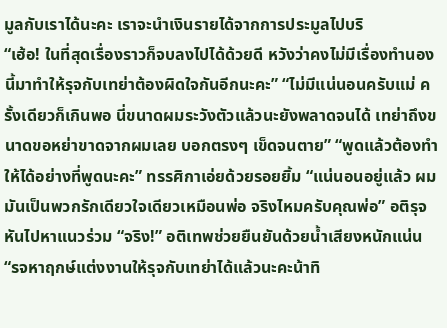มูลกับเราได้นะคะ เราจะนำเงินรายได้จากการประมูลไปบริ
“เฮ้อ! ในที่สุดเรื่องราวก็จบลงไปได้ด้วยดี หวังว่าคงไม่มีเรื่องทำนองนี้มาทำให้รุจกับเทย่าต้องผิดใจกันอีกนะคะ” “ไม่มีแน่นอนครับแม่ ครั้งเดียวก็เกินพอ นี่ขนาดผมระวังตัวแล้วนะยังพลาดจนได้ เทย่าถึงขนาดขอหย่าขาดจากผมเลย บอกตรงๆ เข็ดจนตาย” “พูดแล้วต้องทำให้ได้อย่างที่พูดนะคะ” ทรรศิกาเอ่ยด้วยรอยยิ้ม “แน่นอนอยู่แล้ว ผมมันเป็นพวกรักเดียวใจเดียวเหมือนพ่อ จริงไหมครับคุณพ่อ” อติรุจหันไปหาแนวร่วม “จริง!” อติเทพช่วยยืนยันด้วยน้ำเสียงหนักแน่น “รจหาฤกษ์แต่งงานให้รุจกับเทย่าได้แล้วนะคะน้าทิ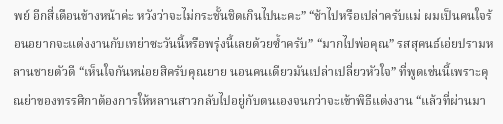พย์ อีกสี่เดือนข้างหน้าค่ะ หวังว่าจะไม่กระชั้นชิดเกินไปนะคะ” “ช้าไปหรือเปล่าครับแม่ ผมเป็นคนใจร้อนอยากจะแต่งงานกับเทย่าซะวันนี้หรือพรุ่งนี้เลยด้วยซ้ำครับ” “มากไปพ่อคุณ” รสสุคนธ์เอ่ยปรามหลานชายตัวดี “เห็นใจกันหน่อยสิครับคุณยาย นอนคนเดียวมันเปล่าเปลี่ยวหัวใจ” ที่พูดเช่นนี้เพราะคุณย่าของทรรศิกาต้องการให้หลานสาวกลับไปอยู่กับตนเองจนกว่าจะเข้าพิธีแต่งงาน “แล้วที่ผ่านมา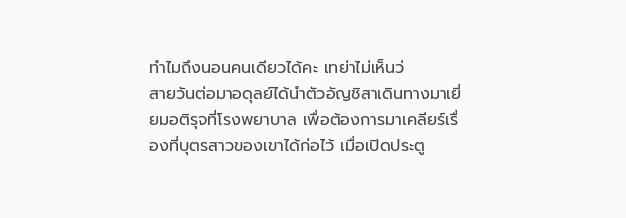ทำไมถึงนอนคนเดียวได้คะ เทย่าไม่เห็นว่
สายวันต่อมาอดุลย์ได้นำตัวอัญชิสาเดินทางมาเยี่ยมอติรุจที่โรงพยาบาล เพื่อต้องการมาเคลียร์เรื่องที่บุตรสาวของเขาได้ก่อไว้ เมื่อเปิดประตู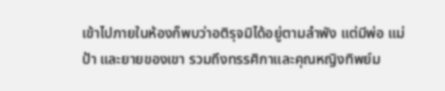เข้าไปภายในห้องก็พบว่าอติรุจมิได้อยู่ตามลำพัง แต่มีพ่อ แม่ ป้า และยายของเขา รวมถึงทรรศิกาและคุณหญิงทิพย์ม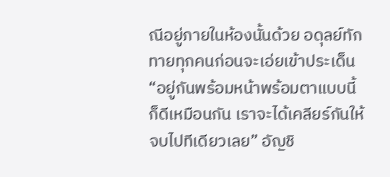ณีอยู่ภายในห้องนั้นด้วย อดุลย์ทักทายทุกคนก่อนจะเอ่ยเข้าประเด็น “อยู่กันพร้อมหน้าพร้อมตาแบบนี้ก็ดีเหมือนกัน เราจะได้เคลียร์กันให้จบไปทีเดียวเลย” อัญชิ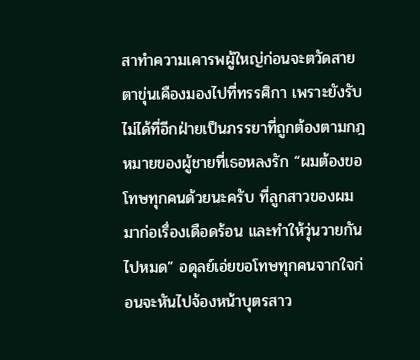สาทำความเคารพผู้ใหญ่ก่อนจะตวัดสายตาขุ่นเคืองมองไปที่ทรรศิกา เพราะยังรับไม่ได้ที่อีกฝ่ายเป็นภรรยาที่ถูกต้องตามกฎหมายของผู้ชายที่เธอหลงรัก “ผมต้องขอโทษทุกคนด้วยนะครับ ที่ลูกสาวของผมมาก่อเรื่องเดือดร้อน และทำให้วุ่นวายกันไปหมด” อดุลย์เอ่ยขอโทษทุกคนจากใจก่อนจะหันไปจ้องหน้าบุตรสาว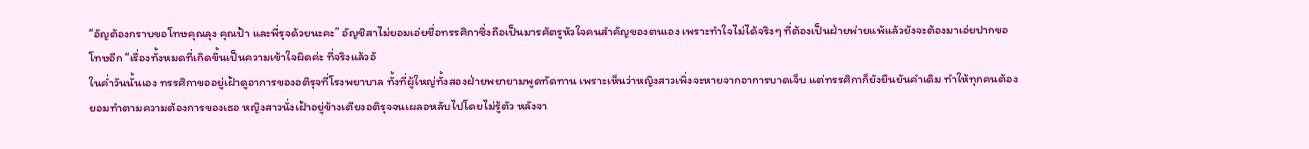“อัญต้องกราบขอโทษคุณลุง คุณป้า และพี่รุจด้วยนะคะ” อัญชิสาไม่ยอมเอ่ยชื่อทรรศิกาซึ่งถือเป็นมารศัตรูหัวใจคนสำคัญของตนเอง เพราะทำใจไม่ได้จริงๆ ที่ต้องเป็นฝ่ายพ่ายแพ้แล้วยังจะต้องมาเอ่ยปากขอโทษอีก “เรื่องทั้งหมดที่เกิดขึ้นเป็นความเข้าใจผิดค่ะ ที่จริงแล้วอั
ในค่ำวันนั้นเอง ทรรศิกาขออยู่เฝ้าดูอาการของอติรุจที่โรงพยาบาล ทั้งที่ผู้ใหญ่ทั้งสองฝ่ายพยายามพูดทัดทาน เพราะเห็นว่าหญิงสาวเพิ่งจะหายจากอาการบาดเจ็บ แต่ทรรศิกาก็ยังยืนยันคำเดิม ทำให้ทุกคนต้องยอมทำตามความต้องการของเธอ หญิงสาวนั่งเฝ้าอยู่ข้างเตียงอติรุจจนเผลอหลับไปโดยไม่รู้ตัว หลังจา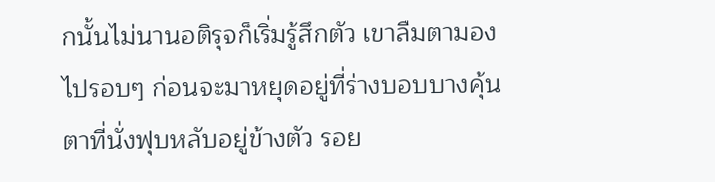กนั้นไม่นานอติรุจก็เริ่มรู้สึกตัว เขาลืมตามองไปรอบๆ ก่อนจะมาหยุดอยู่ที่ร่างบอบบางคุ้นตาที่นั่งฟุบหลับอยู่ข้างตัว รอย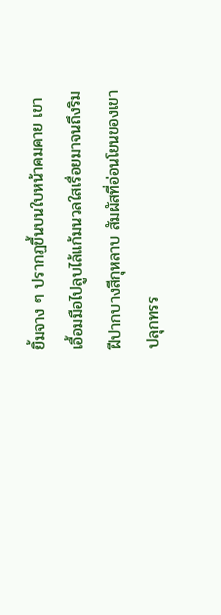ยิ้มจาง ๆ ปรากฏขึ้นบนใบหน้าคมคาย เขาเอื้อมมือไปลูบไล้แก้มนวลใสเรื่อยมาจนถึงริมฝีปากบางสีกุหลาบ สัมผัสที่อ่อนโยนของเขาปลุกทรร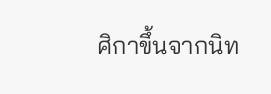ศิกาขึ้นจากนิท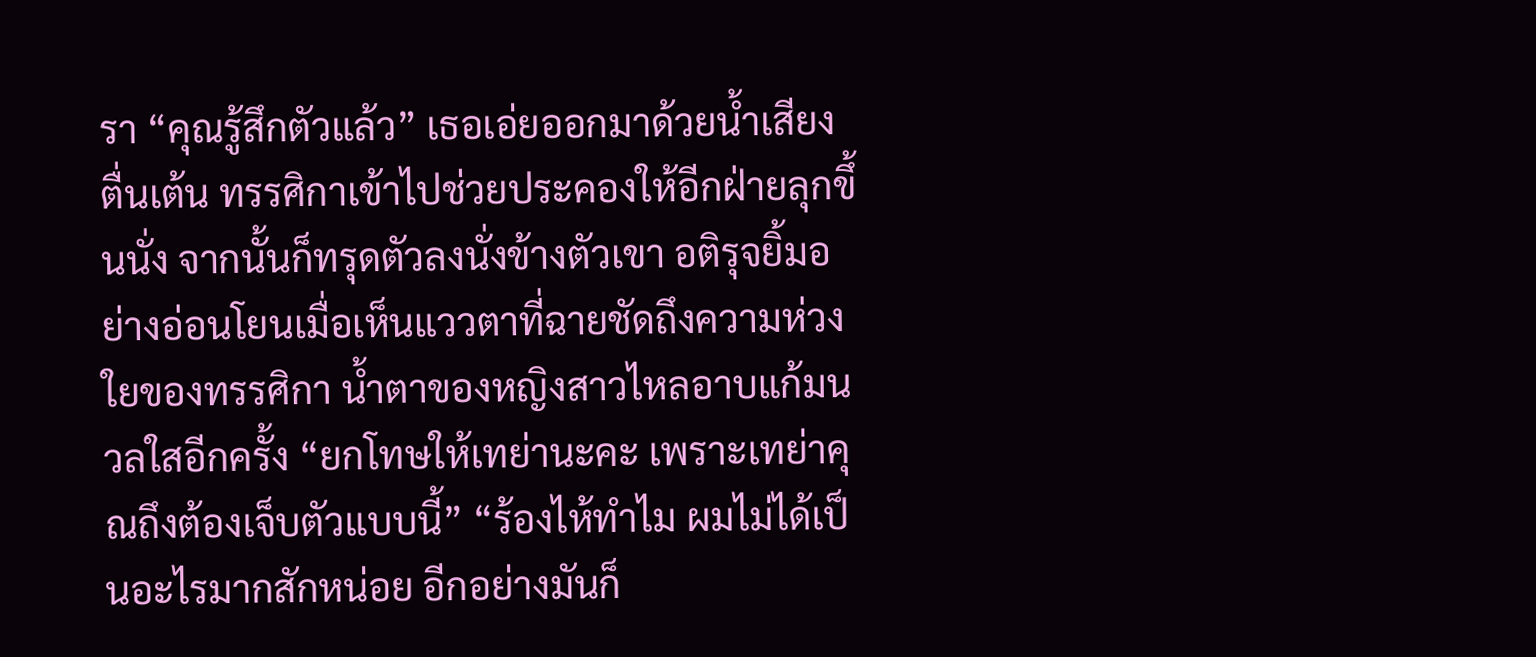รา “คุณรู้สึกตัวแล้ว” เธอเอ่ยออกมาด้วยน้ำเสียงตื่นเต้น ทรรศิกาเข้าไปช่วยประคองให้อีกฝ่ายลุกขึ้นนั่ง จากนั้นก็ทรุดตัวลงนั่งข้างตัวเขา อติรุจยิ้มอย่างอ่อนโยนเมื่อเห็นแววตาที่ฉายชัดถึงความห่วงใยของทรรศิกา น้ำตาของหญิงสาวไหลอาบแก้มนวลใสอีกครั้ง “ยกโทษให้เทย่านะคะ เพราะเทย่าคุณถึงต้องเจ็บตัวแบบนี้” “ร้องไห้ทำไม ผมไม่ได้เป็นอะไรมากสักหน่อย อีกอย่างมันก็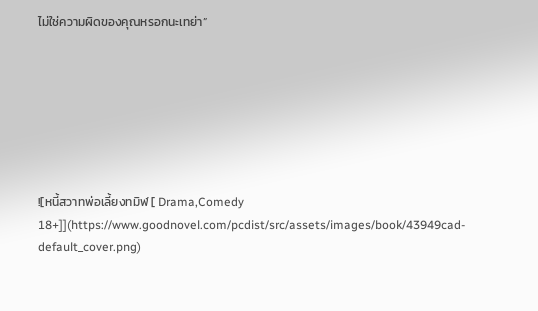ไม่ใช่ความผิดของคุณหรอกนะเทย่า”







![หนี้สวาทพ่อเลี้ยงทมิฬ [ Drama,Comedy 18+]](https://www.goodnovel.com/pcdist/src/assets/images/book/43949cad-default_cover.png)